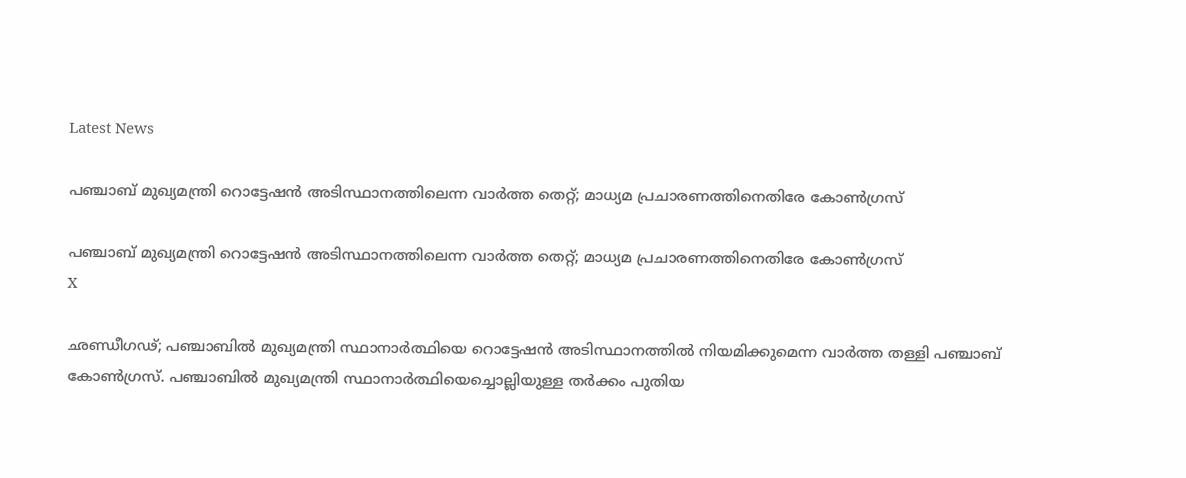Latest News

പഞ്ചാബ് മുഖ്യമന്ത്രി റൊട്ടേഷന്‍ അടിസ്ഥാനത്തിലെന്ന വാര്‍ത്ത തെറ്റ്; മാധ്യമ പ്രചാരണത്തിനെതിരേ കോണ്‍ഗ്രസ്

പഞ്ചാബ് മുഖ്യമന്ത്രി റൊട്ടേഷന്‍ അടിസ്ഥാനത്തിലെന്ന വാര്‍ത്ത തെറ്റ്; മാധ്യമ പ്രചാരണത്തിനെതിരേ കോണ്‍ഗ്രസ്
X

ഛണ്ഡീഗഢ്; പഞ്ചാബില്‍ മുഖ്യമന്ത്രി സ്ഥാനാര്‍ത്ഥിയെ റൊട്ടേഷന്‍ അടിസ്ഥാനത്തില്‍ നിയമിക്കുമെന്ന വാര്‍ത്ത തള്ളി പഞ്ചാബ് കോണ്‍ഗ്രസ്. പഞ്ചാബില്‍ മുഖ്യമന്ത്രി സ്ഥാനാര്‍ത്ഥിയെച്ചൊല്ലിയുള്ള തര്‍ക്കം പുതിയ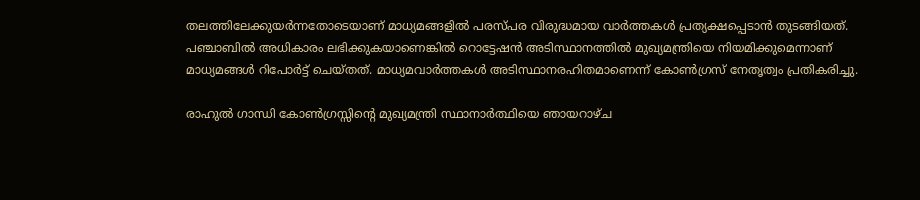തലത്തിലേക്കുയര്‍ന്നതോടെയാണ് മാധ്യമങ്ങളില്‍ പരസ്പര വിരുദ്ധമായ വാര്‍ത്തകള്‍ പ്രത്യക്ഷപ്പെടാന്‍ തുടങ്ങിയത്. പഞ്ചാബില്‍ അധികാരം ലഭിക്കുകയാണെങ്കില്‍ റൊട്ടേഷന്‍ അടിസ്ഥാനത്തില്‍ മുഖ്യമന്ത്രിയെ നിയമിക്കുമെന്നാണ് മാധ്യമങ്ങള്‍ റിപോര്‍ട്ട് ചെയ്തത്. മാധ്യമവാര്‍ത്തകള്‍ അടിസ്ഥാനരഹിതമാണെന്ന് കോണ്‍ഗ്രസ് നേതൃത്വം പ്രതികരിച്ചു.

രാഹുല്‍ ഗാന്ധി കോണ്‍ഗ്രസ്സിന്റെ മുഖ്യമന്ത്രി സ്ഥാനാര്‍ത്ഥിയെ ഞായറാഴ്ച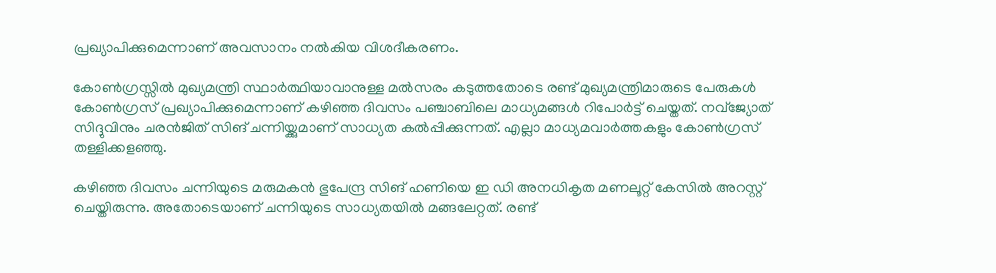പ്രഖ്യാപിക്കുമെന്നാണ് അവസാനം നല്‍കിയ വിശദീകരണം.

കോണ്‍ഗ്രസ്സില്‍ മുഖ്യമന്ത്രി സ്ഥാര്‍ത്ഥിയാവാനുള്ള മല്‍സരം കടുത്തതോടെ രണ്ട് മുഖ്യമന്ത്രിമാരുടെ പേരുകള്‍ കോണ്‍ഗ്രസ് പ്രഖ്യാപിക്കുമെന്നാണ് കഴിഞ്ഞ ദിവസം പഞ്ചാബിലെ മാധ്യമങ്ങള്‍ റിപോര്‍ട്ട് ചെയ്തത്. നവ്‌ജ്യോത് സിദ്ദുവിനും ചരന്‍ജിത് സിങ് ചന്നിയ്ക്കുമാണ് സാധ്യത കല്‍പ്പിക്കുന്നത്. എല്ലാ മാധ്യമവാര്‍ത്തകളും കോണ്‍ഗ്രസ് തള്ളിക്കളഞ്ഞു.

കഴിഞ്ഞ ദിവസം ചന്നിയുടെ മരുമകന്‍ ഭുപേന്ദ്ര സിങ് ഹണിയെ ഇ ഡി അനധികൃത മണലൂറ്റ് കേസില്‍ അറസ്റ്റ് ചെയ്തിരുന്നു. അതോടെയാണ് ചന്നിയുടെ സാധ്യതയില്‍ മങ്ങലേറ്റത്. രണ്ട്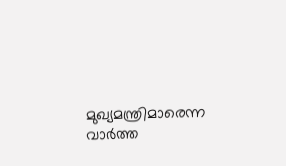മുഖ്യമന്ത്രിമാരെന്ന വാര്‍ത്ത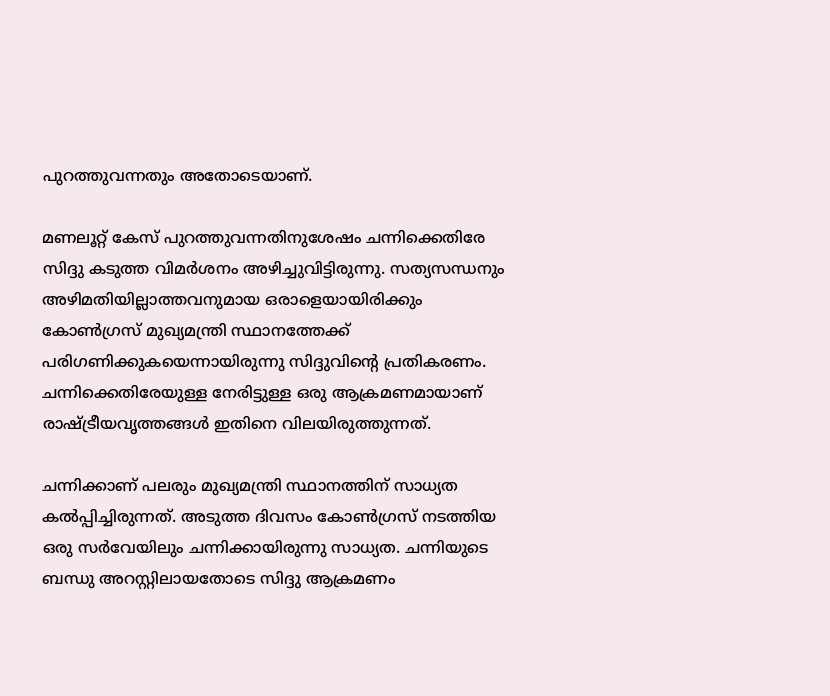പുറത്തുവന്നതും അതോടെയാണ്.

മണലൂറ്റ് കേസ് പുറത്തുവന്നതിനുശേഷം ചന്നിക്കെതിരേ സിദ്ദു കടുത്ത വിമര്‍ശനം അഴിച്ചുവിട്ടിരുന്നു. സത്യസന്ധനും അഴിമതിയില്ലാത്തവനുമായ ഒരാളെയായിരിക്കും കോണ്‍ഗ്രസ് മുഖ്യമന്ത്രി സ്ഥാനത്തേക്ക് പരിഗണിക്കുകയെന്നായിരുന്നു സിദ്ദുവിന്റെ പ്രതികരണം. ചന്നിക്കെതിരേയുള്ള നേരിട്ടുള്ള ഒരു ആക്രമണമായാണ് രാഷ്ട്രീയവൃത്തങ്ങള്‍ ഇതിനെ വിലയിരുത്തുന്നത്.

ചന്നിക്കാണ് പലരും മുഖ്യമന്ത്രി സ്ഥാനത്തിന് സാധ്യത കല്‍പ്പിച്ചിരുന്നത്. അടുത്ത ദിവസം കോണ്‍ഗ്രസ് നടത്തിയ ഒരു സര്‍വേയിലും ചന്നിക്കായിരുന്നു സാധ്യത. ചന്നിയുടെ ബന്ധു അറസ്റ്റിലായതോടെ സിദ്ദു ആക്രമണം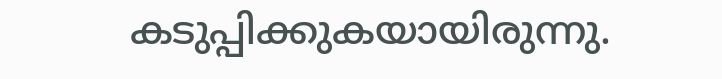കടുപ്പിക്കുകയായിരുന്നു.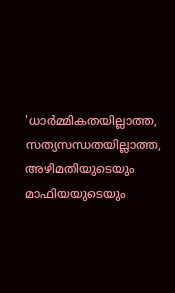'ധാര്‍മ്മികതയില്ലാത്ത, സത്യസന്ധതയില്ലാത്ത, അഴിമതിയുടെയും മാഫിയയുടെയും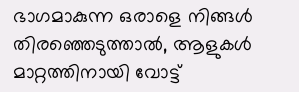ഭാഗമാകുന്ന ഒരാളെ നിങ്ങള്‍ തിരഞ്ഞെടുത്താല്‍, ആളുകള്‍ മാറ്റത്തിനായി വോട്ട്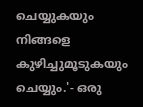ചെയ്യുകയും നിങ്ങളെ കുഴിച്ചുമൂടുകയും ചെയ്യും.'- ഒരു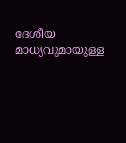ദേശീയ മാധ്യവുമായുള്ള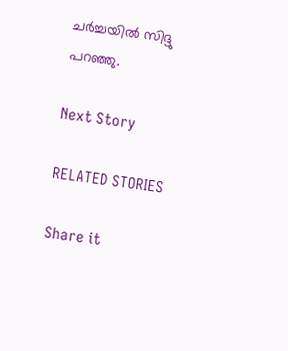ചര്‍ച്ചയില്‍ സിദ്ദു പറഞ്ഞു.

Next Story

RELATED STORIES

Share it